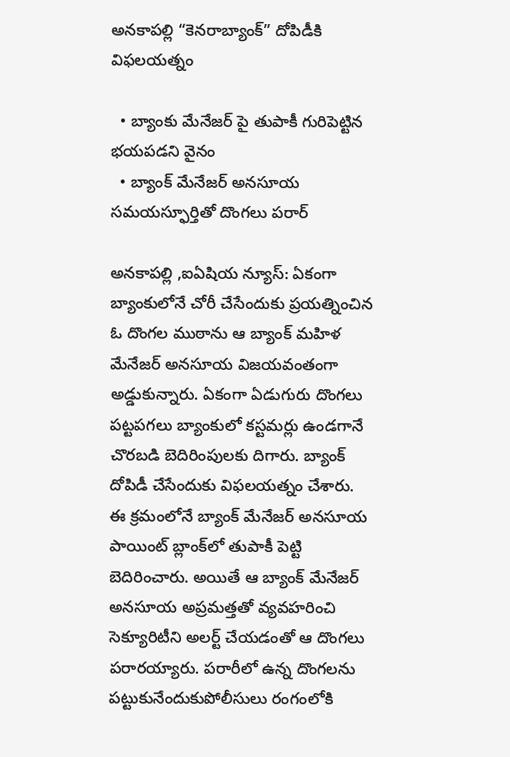అనకాపల్లి “కెనరాబ్యాంక్” దోపిడీకి విఫలయత్నం

  • బ్యాంకు మేనేజర్ పై తుపాకీ గురిపెట్టిన భయపడని వైనం
  • బ్యాంక్ మేనేజర్ అనసూయ సమయస్ఫూర్తితో దొంగలు పరార్

అనకాపల్లి ,ఐఏషియ న్యూస్: ఏకంగా బ్యాంకులోనే చోరీ చేసేందుకు ప్రయత్నించిన ఓ దొంగల ముఠాను ఆ బ్యాంక్ మహిళ మేనేజర్ అనసూయ విజయవంతంగా అడ్డుకున్నారు. ఏకంగా ఏడుగురు దొంగలు పట్టపగలు బ్యాంకులో కస్టమర్లు ఉండగానే చొరబడి బెదిరింపులకు దిగారు. బ్యాంక్‌ దోపిడీ చేసేందుకు విఫలయత్నం చేశారు. ఈ క్రమంలోనే బ్యాంక్ మేనేజర్ అనసూయ పాయింట్ బ్లాంక్‌లో తుపాకీ పెట్టి బెదిరించారు. అయితే ఆ బ్యాంక్ మేనేజర్ అనసూయ అప్రమత్తతో వ్యవహరించి సెక్యూరిటీని అలర్ట్ చేయడంతో ఆ దొంగలు పరారయ్యారు. పరారీలో ఉన్న దొంగలను పట్టుకునేందుకుపోలీసులు రంగంలోకి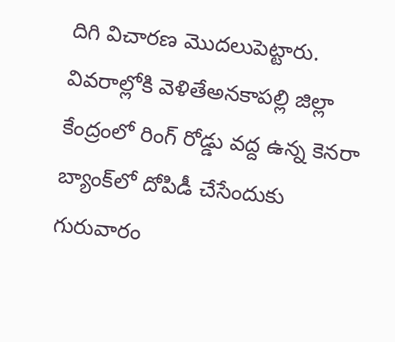దిగి విచారణ మొదలుపెట్టారు. వివరాల్లోకి వెళితేఅనకాపల్లి జిల్లా కేంద్రంలో రింగ్ రోడ్డు వద్ద ఉన్న కెనరా బ్యాంక్‌‌లో దోపిడీ చేసేందుకు గురువారం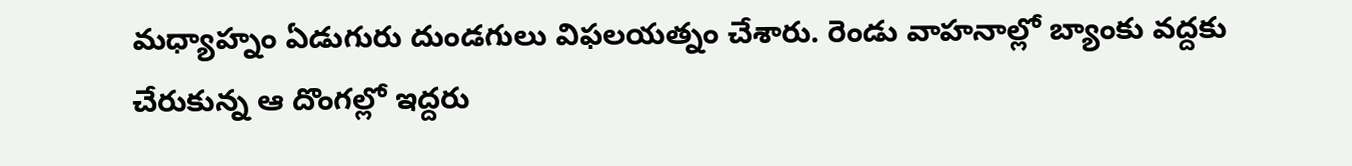మధ్యాహ్నం ఏడుగురు దుండగులు విఫలయత్నం చేశారు. రెండు వాహనాల్లో బ్యాంకు వద్దకు చేరుకున్న ఆ దొంగల్లో ఇద్దరు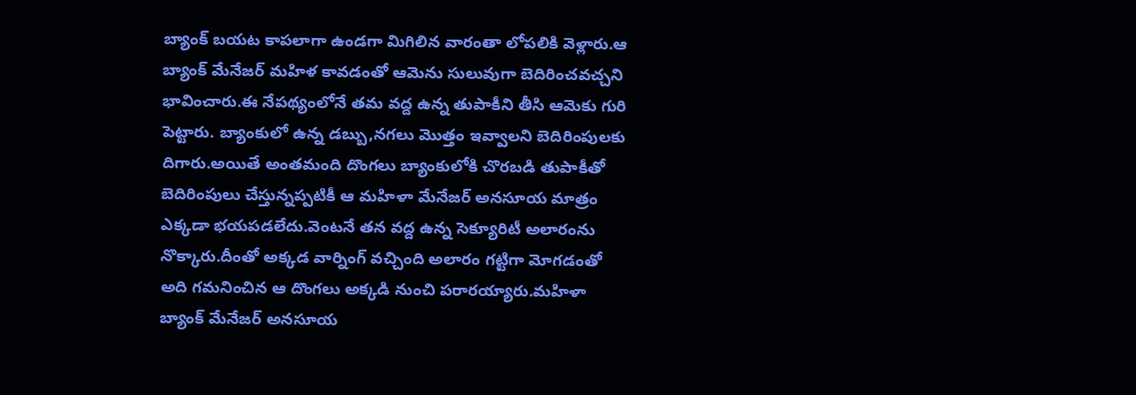బ్యాంక్ బయట కాపలాగా ఉండగా మిగిలిన వారంతా లోపలికి వెళ్లారు.ఆ బ్యాంక్‌ మేనేజర్ మహిళ కావడంతో ఆమెను సులువుగా బెదిరించవచ్చని భావించారు.ఈ నేపథ్యంలోనే తమ వద్ద ఉన్న తుపాకీని తీసి ఆమెకు గురి పెట్టారు. బ్యాంకులో ఉన్న డబ్బు,నగలు మొత్తం ఇవ్వాలని బెదిరింపులకు దిగారు.అయితే అంతమంది దొంగలు బ్యాంకులోకి చొరబడి తుపాకీతో బెదిరింపులు చేస్తున్నప్పటికీ ఆ మహిళా మేనేజర్‌ అనసూయ మాత్రం ఎక్కడా భయపడలేదు.వెంటనే తన వద్ద ఉన్న సెక్యూరిటీ అలారంను నొక్కారు.దీంతో అక్కడ వార్నింగ్ వచ్చింది అలారం గట్టిగా మోగడంతో అది గమనించిన ఆ దొంగలు అక్కడి నుంచి పరారయ్యారు.మహిళా బ్యాంక్ మేనేజర్ అనసూయ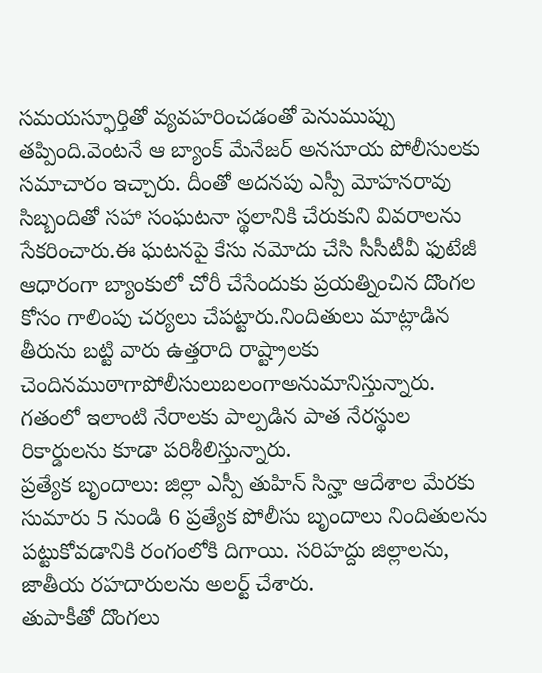సమయస్ఫూర్తితో వ్యవహరించడంతో పెనుముప్పు తప్పింది.వెంటనే ఆ బ్యాంక్ మేనేజర్ అనసూయ పోలీసులకు సమాచారం ఇచ్చారు. దీంతో అదనపు ఎస్పీ మోహనరావు సిబ్బందితో సహా సంఘటనా స్థలానికి చేరుకుని వివరాలను సేకరించారు.ఈ ఘటనపై కేసు నమోదు చేసి సీసీటీవీ ఫుటేజీ ఆధారంగా బ్యాంకులో చోరీ చేసేందుకు ప్రయత్నించిన దొంగల కోసం గాలింపు చర్యలు చేపట్టారు.నిందితులు మాట్లాడిన తీరును బట్టి వారు ఉత్తరాది రాష్ట్రాలకు చెందినముఠాగాపోలీసులుబలంగాఅనుమానిస్తున్నారు. గతంలో ఇలాంటి నేరాలకు పాల్పడిన పాత నేరస్థుల రికార్డులను కూడా పరిశీలిస్తున్నారు.
ప్రత్యేక బృందాలు: జిల్లా ఎస్పీ తుహిన్ సిన్హా ఆదేశాల మేరకు సుమారు 5 నుండి 6 ప్రత్యేక పోలీసు బృందాలు నిందితులను పట్టుకోవడానికి రంగంలోకి దిగాయి. సరిహద్దు జిల్లాలను, జాతీయ రహదారులను అలర్ట్ చేశారు.
తుపాకీతో దొంగలు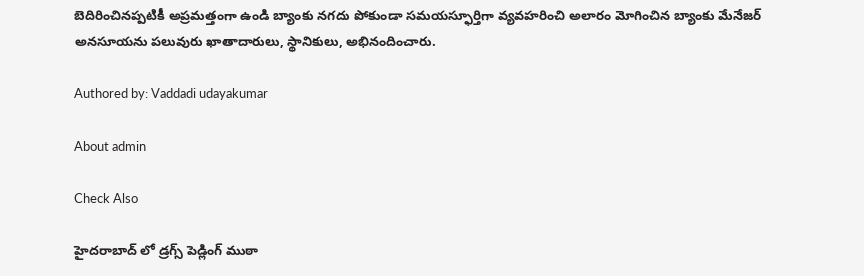బెదిరించినప్పటికీ అప్రమత్తంగా ఉండి బ్యాంకు నగదు పోకుండా సమయస్ఫూర్తిగా వ్యవహరించి అలారం మోగించిన బ్యాంకు మేనేజర్ అనసూయను పలువురు ఖాతాదారులు, స్థానికులు, అభినందించారు.

Authored by: Vaddadi udayakumar

About admin

Check Also

హైదరాబాద్ లో డ్రగ్స్ పెడ్లింగ్ ముఠా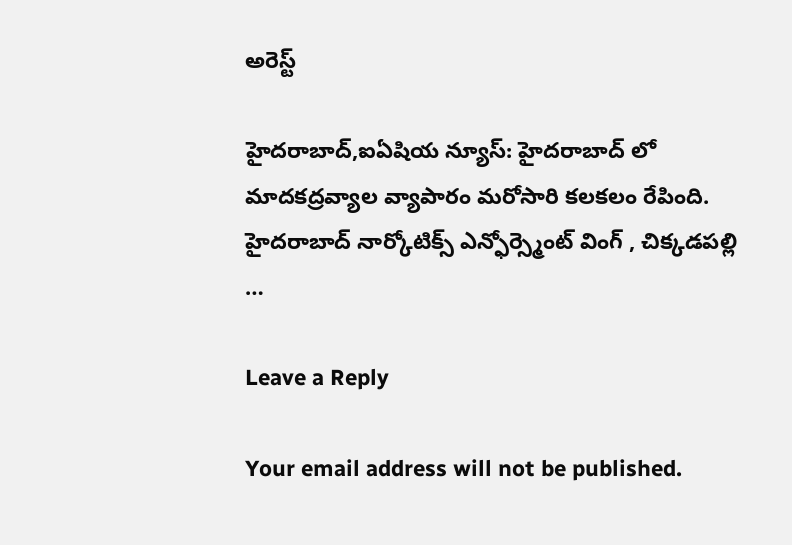అరెస్ట్

హైదరాబాద్,ఐఏషియ న్యూస్: హైదరాబాద్ లో మాదకద్రవ్యాల వ్యాపారం మరోసారి కలకలం రేపింది. హైదరాబాద్ నార్కోటిక్స్ ఎన్ఫోర్స్మెంట్ వింగ్ , చిక్కడపల్లి …

Leave a Reply

Your email address will not be published.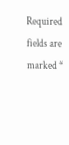Required fields are marked *